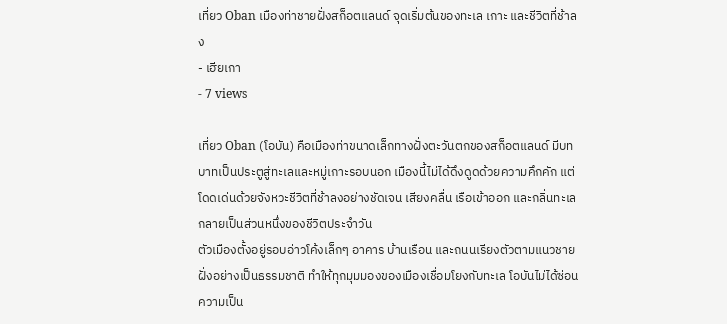เที่ยว Oban เมืองท่าชายฝั่งสก็อตแลนด์ จุดเริ่มต้นของทะเล เกาะ และชีวิตที่ช้าลง
- เฮียเกา
- 7 views

เที่ยว Oban (โอบัน) คือเมืองท่าขนาดเล็กทางฝั่งตะวันตกของสก็อตแลนด์ มีบทบาทเป็นประตูสู่ทะเลและหมู่เกาะรอบนอก เมืองนี้ไม่ได้ดึงดูดด้วยความคึกคัก แต่โดดเด่นด้วยจังหวะชีวิตที่ช้าลงอย่างชัดเจน เสียงคลื่น เรือเข้าออก และกลิ่นทะเลกลายเป็นส่วนหนึ่งของชีวิตประจำวัน
ตัวเมืองตั้งอยู่รอบอ่าวโค้งเล็กๆ อาคาร บ้านเรือน และถนนเรียงตัวตามแนวชายฝั่งอย่างเป็นธรรมชาติ ทำให้ทุกมุมมองของเมืองเชื่อมโยงกับทะเล โอบันไม่ได้ซ่อนความเป็น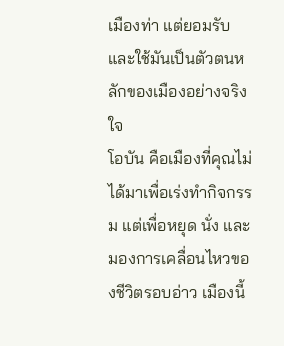เมืองท่า แต่ยอมรับและใช้มันเป็นตัวตนหลักของเมืองอย่างจริงใจ
โอบัน คือเมืองที่คุณไม่ได้มาเพื่อเร่งทำกิจกรรม แต่เพื่อหยุด นั่ง และมองการเคลื่อนไหวของชีวิตรอบอ่าว เมืองนี้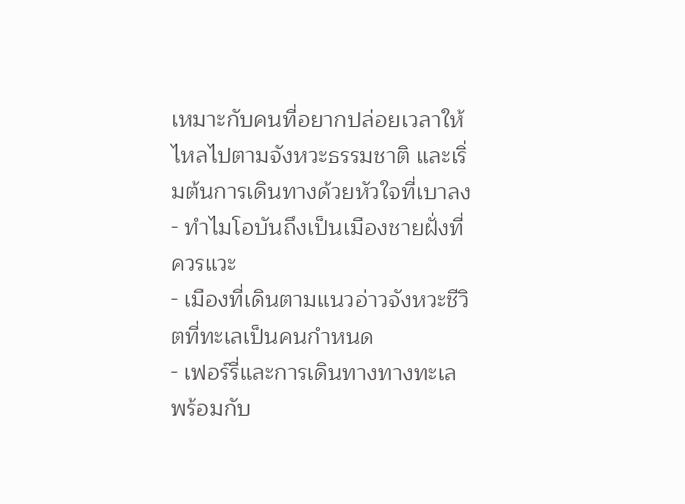เหมาะกับคนที่อยากปล่อยเวลาให้ไหลไปตามจังหวะธรรมชาติ และเริ่มต้นการเดินทางด้วยหัวใจที่เบาลง
- ทำไมโอบันถึงเป็นเมืองชายฝั่งที่ควรแวะ
- เมืองที่เดินตามแนวอ่าวจังหวะชีวิตที่ทะเลเป็นคนกำหนด
- เฟอร์รี่และการเดินทางทางทะเลพร้อมกับ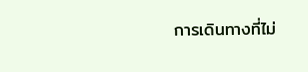การเดินทางที่ไม่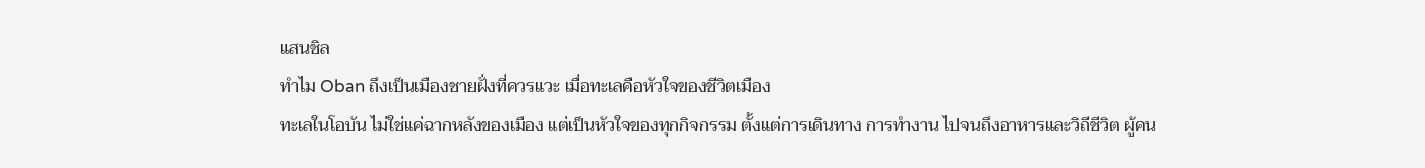แสนชิล
ทำไม Oban ถึงเป็นเมืองชายฝั่งที่ควรแวะ เมื่อทะเลคือหัวใจของชีวิตเมือง
ทะเลในโอบัน ไม่ใช่แค่ฉากหลังของเมือง แต่เป็นหัวใจของทุกกิจกรรม ตั้งแต่การเดินทาง การทำงาน ไปจนถึงอาหารและวิถีชีวิต ผู้คน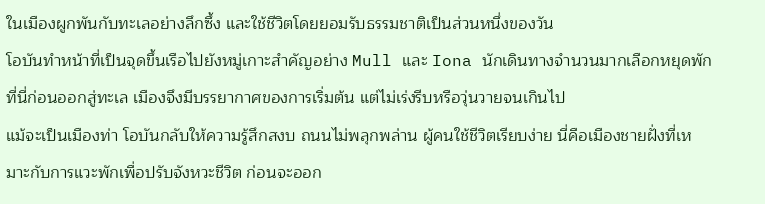ในเมืองผูกพันกับทะเลอย่างลึกซึ้ง และใช้ชีวิตโดยยอมรับธรรมชาติเป็นส่วนหนึ่งของวัน
โอบันทำหน้าที่เป็นจุดขึ้นเรือไปยังหมู่เกาะสำคัญอย่าง Mull และ Iona นักเดินทางจำนวนมากเลือกหยุดพักที่นี่ก่อนออกสู่ทะเล เมืองจึงมีบรรยากาศของการเริ่มต้น แต่ไม่เร่งรีบหรือวุ่นวายจนเกินไป
แม้จะเป็นเมืองท่า โอบันกลับให้ความรู้สึกสงบ ถนนไม่พลุกพล่าน ผู้คนใช้ชีวิตเรียบง่าย นี่คือเมืองชายฝั่งที่เหมาะกับการแวะพักเพื่อปรับจังหวะชีวิต ก่อนจะออก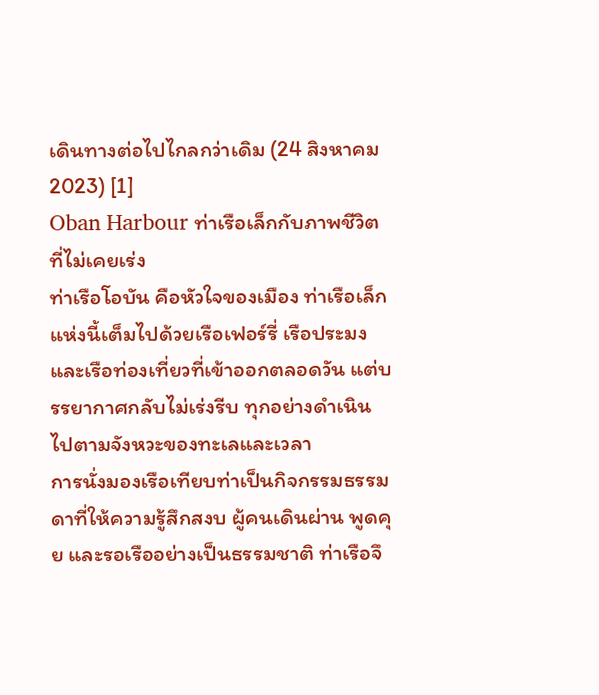เดินทางต่อไปไกลกว่าเดิม (24 สิงหาคม 2023) [1]
Oban Harbour ท่าเรือเล็กกับภาพชีวิตที่ไม่เคยเร่ง
ท่าเรือโอบัน คือหัวใจของเมือง ท่าเรือเล็กแห่งนี้เต็มไปด้วยเรือเฟอร์รี่ เรือประมง และเรือท่องเที่ยวที่เข้าออกตลอดวัน แต่บรรยากาศกลับไม่เร่งรีบ ทุกอย่างดำเนินไปตามจังหวะของทะเลและเวลา
การนั่งมองเรือเทียบท่าเป็นกิจกรรมธรรมดาที่ให้ความรู้สึกสงบ ผู้คนเดินผ่าน พูดคุย และรอเรืออย่างเป็นธรรมชาติ ท่าเรือจึ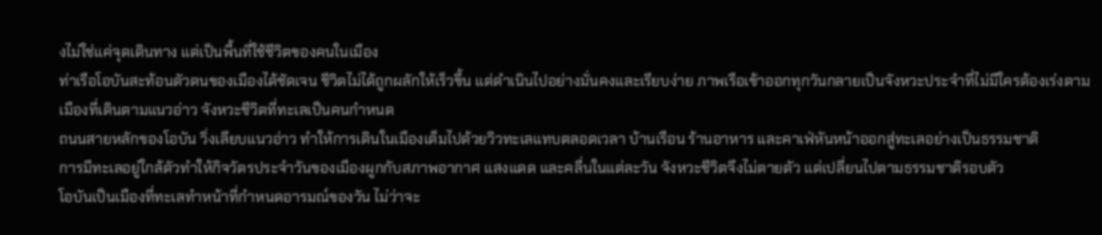งไม่ใช่แค่จุดเดินทาง แต่เป็นพื้นที่ใช้ชีวิตของคนในเมือง
ท่าเรือโอบันสะท้อนตัวตนของเมืองได้ชัดเจน ชีวิตไม่ได้ถูกผลักให้เร็วขึ้น แต่ดำเนินไปอย่างมั่นคงและเรียบง่าย ภาพเรือเข้าออกทุกวันกลายเป็นจังหวะประจำที่ไม่มีใครต้องเร่งตาม
เมืองที่เดินตามแนวอ่าว จังหวะชีวิตที่ทะเลเป็นคนกำหนด
ถนนสายหลักของโอบัน วิ่งเลียบแนวอ่าว ทำให้การเดินในเมืองเต็มไปด้วยวิวทะเลแทบตลอดเวลา บ้านเรือน ร้านอาหาร และคาเฟ่หันหน้าออกสู่ทะเลอย่างเป็นธรรมชาติ
การมีทะเลอยู่ใกล้ตัวทำให้กิจวัตรประจำวันของเมืองผูกกับสภาพอากาศ แสงแดด และคลื่นในแต่ละวัน จังหวะชีวิตจึงไม่ตายตัว แต่เปลี่ยนไปตามธรรมชาติรอบตัว
โอบันเป็นเมืองที่ทะเลทำหน้าที่กำหนดอารมณ์ของวัน ไม่ว่าจะ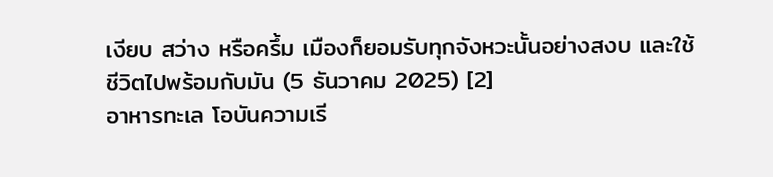เงียบ สว่าง หรือครึ้ม เมืองก็ยอมรับทุกจังหวะนั้นอย่างสงบ และใช้ชีวิตไปพร้อมกับมัน (5 ธันวาคม 2025) [2]
อาหารทะเล โอบันความเรี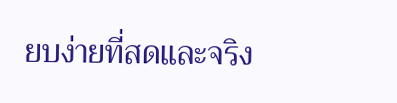ยบง่ายที่สดและจริง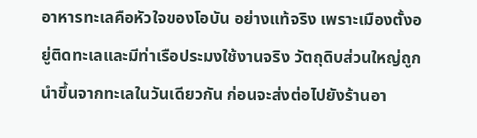อาหารทะเลคือหัวใจของโอบัน อย่างแท้จริง เพราะเมืองตั้งอยู่ติดทะเลและมีท่าเรือประมงใช้งานจริง วัตถุดิบส่วนใหญ่ถูกนำขึ้นจากทะเลในวันเดียวกัน ก่อนจะส่งต่อไปยังร้านอา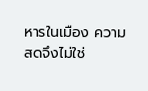หารในเมือง ความสดจึงไม่ใช่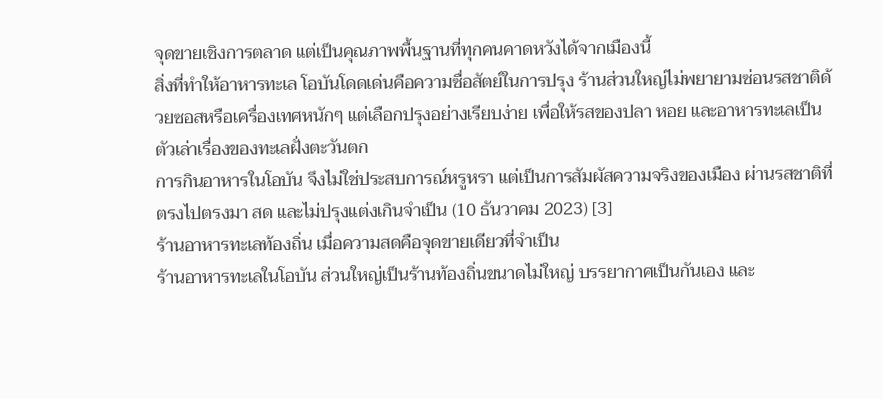จุดขายเชิงการตลาด แต่เป็นคุณภาพพื้นฐานที่ทุกคนคาดหวังได้จากเมืองนี้
สิ่งที่ทำให้อาหารทะเล โอบันโดดเด่นคือความซื่อสัตย์ในการปรุง ร้านส่วนใหญ่ไม่พยายามซ่อนรสชาติด้วยซอสหรือเครื่องเทศหนักๆ แต่เลือกปรุงอย่างเรียบง่าย เพื่อให้รสของปลา หอย และอาหารทะเลเป็นตัวเล่าเรื่องของทะเลฝั่งตะวันตก
การกินอาหารในโอบัน จึงไม่ใช่ประสบการณ์หรูหรา แต่เป็นการสัมผัสความจริงของเมือง ผ่านรสชาติที่ตรงไปตรงมา สด และไม่ปรุงแต่งเกินจำเป็น (10 ธันวาคม 2023) [3]
ร้านอาหารทะเลท้องถิ่น เมื่อความสดคือจุดขายเดียวที่จำเป็น
ร้านอาหารทะเลในโอบัน ส่วนใหญ่เป็นร้านท้องถิ่นขนาดไม่ใหญ่ บรรยากาศเป็นกันเอง และ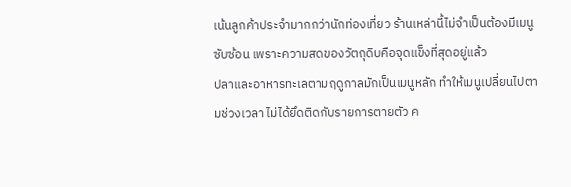เน้นลูกค้าประจำมากกว่านักท่องเที่ยว ร้านเหล่านี้ไม่จำเป็นต้องมีเมนูซับซ้อน เพราะความสดของวัตถุดิบคือจุดแข็งที่สุดอยู่แล้ว
ปลาและอาหารทะเลตามฤดูกาลมักเป็นเมนูหลัก ทำให้เมนูเปลี่ยนไปตามช่วงเวลา ไม่ได้ยึดติดกับรายการตายตัว ค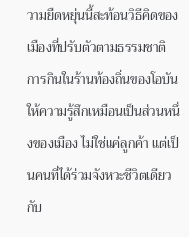วามยืดหยุ่นนี้สะท้อนวิธีคิดของเมืองที่ปรับตัวตามธรรมชาติ
การกินในร้านท้องถิ่นของโอบัน ให้ความรู้สึกเหมือนเป็นส่วนหนึ่งของเมือง ไม่ใช่แค่ลูกค้า แต่เป็นคนที่ได้ร่วมจังหวะชีวิตเดียวกับ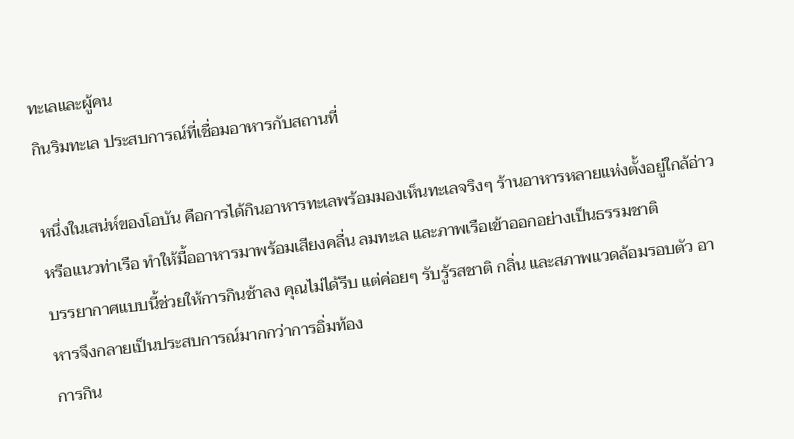ทะเลและผู้คน
กินริมทะเล ประสบการณ์ที่เชื่อมอาหารกับสถานที่

หนึ่งในเสน่ห์ของโอบัน คือการได้กินอาหารทะเลพร้อมมองเห็นทะเลจริงๆ ร้านอาหารหลายแห่งตั้งอยู่ใกล้อ่าวหรือแนวท่าเรือ ทำให้มื้ออาหารมาพร้อมเสียงคลื่น ลมทะเล และภาพเรือเข้าออกอย่างเป็นธรรมชาติ
บรรยากาศแบบนี้ช่วยให้การกินช้าลง คุณไม่ได้รีบ แต่ค่อยๆ รับรู้รสชาติ กลิ่น และสภาพแวดล้อมรอบตัว อาหารจึงกลายเป็นประสบการณ์มากกว่าการอิ่มท้อง
การกิน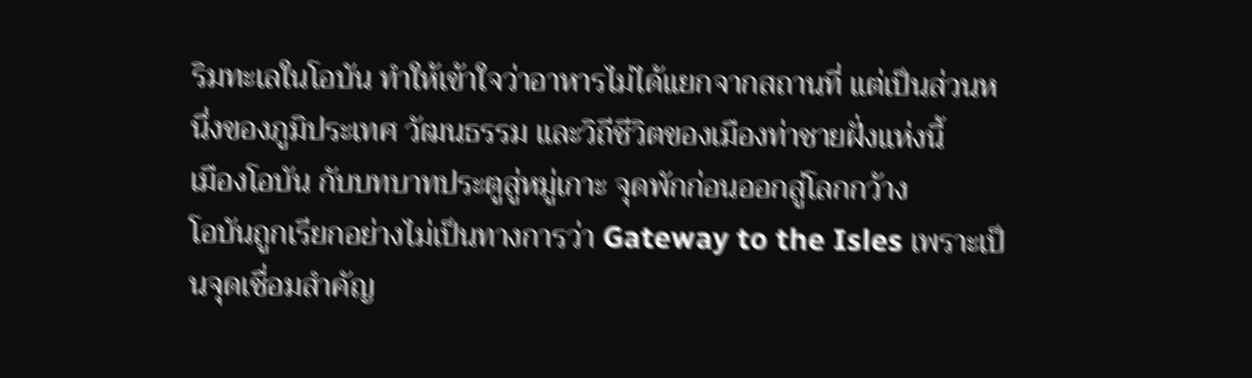ริมทะเลในโอบัน ทำให้เข้าใจว่าอาหารไม่ได้แยกจากสถานที่ แต่เป็นส่วนหนึ่งของภูมิประเทศ วัฒนธรรม และวิถีชีวิตของเมืองท่าชายฝั่งแห่งนี้
เมืองโอบัน กับบทบาทประตูสู่หมู่เกาะ จุดพักก่อนออกสู่โลกกว้าง
โอบันถูกเรียกอย่างไม่เป็นทางการว่า Gateway to the Isles เพราะเป็นจุดเชื่อมสำคัญ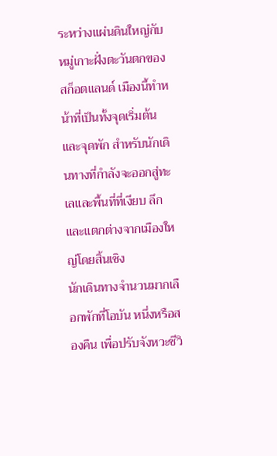ระหว่างแผ่นดินใหญ่กับหมู่เกาะฝั่งตะวันตกของสก็อตแลนด์ เมืองนี้ทำหน้าที่เป็นทั้งจุดเริ่มต้นและจุดพัก สำหรับนักเดินทางที่กำลังจะออกสู่ทะเลและพื้นที่ที่เงียบ ลึก และแตกต่างจากเมืองใหญ่โดยสิ้นเชิง
นักเดินทางจำนวนมากเลือกพักที่โอบัน หนึ่งหรือสองคืน เพื่อปรับจังหวะชีวิ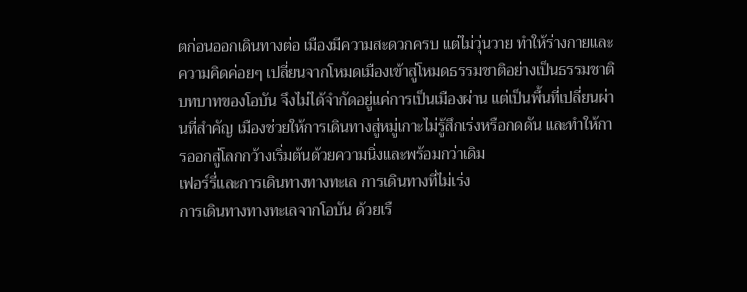ตก่อนออกเดินทางต่อ เมืองมีความสะดวกครบ แต่ไม่วุ่นวาย ทำให้ร่างกายและความคิดค่อยๆ เปลี่ยนจากโหมดเมืองเข้าสู่โหมดธรรมชาติอย่างเป็นธรรมชาติ
บทบาทของโอบัน จึงไม่ได้จำกัดอยู่แค่การเป็นเมืองผ่าน แต่เป็นพื้นที่เปลี่ยนผ่านที่สำคัญ เมืองช่วยให้การเดินทางสู่หมู่เกาะไม่รู้สึกเร่งหรือกดดัน และทำให้การออกสู่โลกกว้างเริ่มต้นด้วยความนิ่งและพร้อมกว่าเดิม
เฟอร์รี่และการเดินทางทางทะเล การเดินทางที่ไม่เร่ง
การเดินทางทางทะเลจากโอบัน ด้วยเรื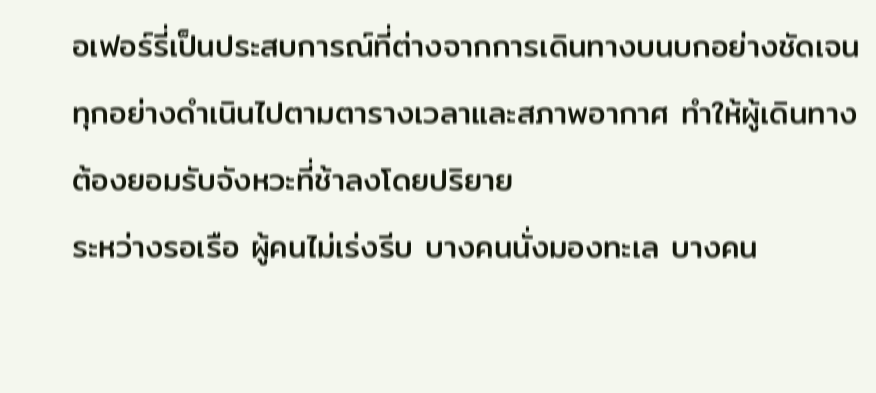อเฟอร์รี่เป็นประสบการณ์ที่ต่างจากการเดินทางบนบกอย่างชัดเจน ทุกอย่างดำเนินไปตามตารางเวลาและสภาพอากาศ ทำให้ผู้เดินทางต้องยอมรับจังหวะที่ช้าลงโดยปริยาย
ระหว่างรอเรือ ผู้คนไม่เร่งรีบ บางคนนั่งมองทะเล บางคน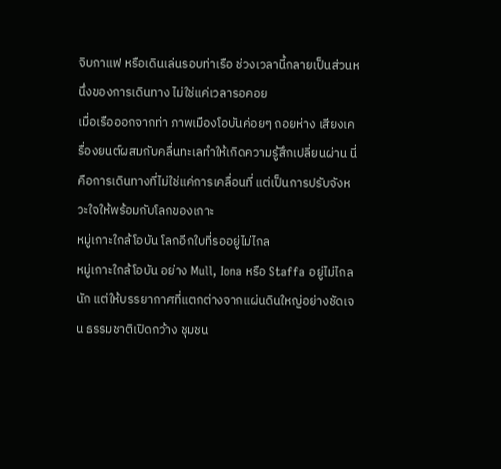จิบกาแฟ หรือเดินเล่นรอบท่าเรือ ช่วงเวลานี้กลายเป็นส่วนหนึ่งของการเดินทาง ไม่ใช่แค่เวลารอคอย
เมื่อเรือออกจากท่า ภาพเมืองโอบันค่อยๆ ถอยห่าง เสียงเครื่องยนต์ผสมกับคลื่นทะเลทำให้เกิดความรู้สึกเปลี่ยนผ่าน นี่คือการเดินทางที่ไม่ใช่แค่การเคลื่อนที่ แต่เป็นการปรับจังหวะใจให้พร้อมกับโลกของเกาะ
หมู่เกาะใกล้โอบัน โลกอีกใบที่รออยู่ไม่ไกล
หมู่เกาะใกล้โอบัน อย่าง Mull, Iona หรือ Staffa อยู่ไม่ไกลนัก แต่ให้บรรยากาศที่แตกต่างจากแผ่นดินใหญ่อย่างชัดเจน ธรรมชาติเปิดกว้าง ชุมชน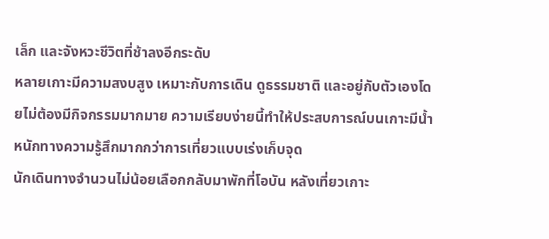เล็ก และจังหวะชีวิตที่ช้าลงอีกระดับ
หลายเกาะมีความสงบสูง เหมาะกับการเดิน ดูธรรมชาติ และอยู่กับตัวเองโดยไม่ต้องมีกิจกรรมมากมาย ความเรียบง่ายนี้ทำให้ประสบการณ์บนเกาะมีน้ำหนักทางความรู้สึกมากกว่าการเที่ยวแบบเร่งเก็บจุด
นักเดินทางจำนวนไม่น้อยเลือกกลับมาพักที่โอบัน หลังเที่ยวเกาะ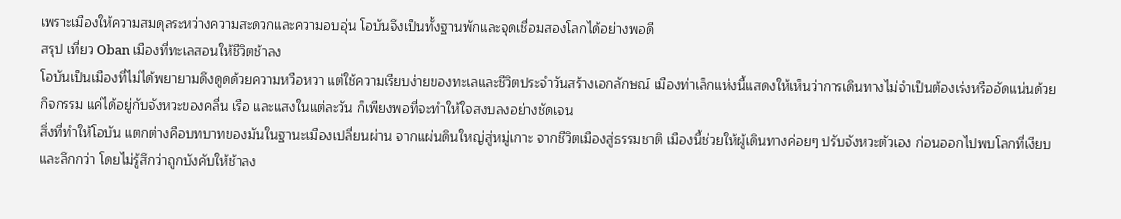เพราะเมืองให้ความสมดุลระหว่างความสะดวกและความอบอุ่น โอบันจึงเป็นทั้งฐานพักและจุดเชื่อมสองโลกได้อย่างพอดี
สรุป เที่ยว Oban เมืองที่ทะเลสอนให้ชีวิตช้าลง
โอบันเป็นเมืองที่ไม่ได้พยายามดึงดูดด้วยความหวือหวา แต่ใช้ความเรียบง่ายของทะเลและชีวิตประจำวันสร้างเอกลักษณ์ เมืองท่าเล็กแห่งนี้แสดงให้เห็นว่าการเดินทางไม่จำเป็นต้องเร่งหรืออัดแน่นด้วยกิจกรรม แค่ได้อยู่กับจังหวะของคลื่น เรือ และแสงในแต่ละวัน ก็เพียงพอที่จะทำให้ใจสงบลงอย่างชัดเจน
สิ่งที่ทำให้โอบัน แตกต่างคือบทบาทของมันในฐานะเมืองเปลี่ยนผ่าน จากแผ่นดินใหญ่สู่หมู่เกาะ จากชีวิตเมืองสู่ธรรมชาติ เมืองนี้ช่วยให้ผู้เดินทางค่อยๆ ปรับจังหวะตัวเอง ก่อนออกไปพบโลกที่เงียบและลึกกว่า โดยไม่รู้สึกว่าถูกบังคับให้ช้าลง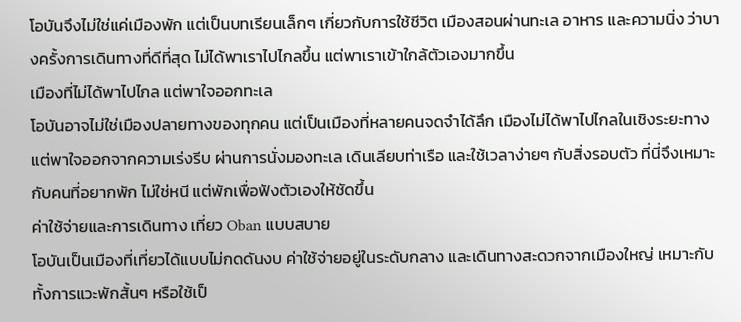โอบันจึงไม่ใช่แค่เมืองพัก แต่เป็นบทเรียนเล็กๆ เกี่ยวกับการใช้ชีวิต เมืองสอนผ่านทะเล อาหาร และความนิ่ง ว่าบางครั้งการเดินทางที่ดีที่สุด ไม่ได้พาเราไปไกลขึ้น แต่พาเราเข้าใกล้ตัวเองมากขึ้น
เมืองที่ไม่ได้พาไปไกล แต่พาใจออกทะเล
โอบันอาจไม่ใช่เมืองปลายทางของทุกคน แต่เป็นเมืองที่หลายคนจดจำได้ลึก เมืองไม่ได้พาไปไกลในเชิงระยะทาง แต่พาใจออกจากความเร่งรีบ ผ่านการนั่งมองทะเล เดินเลียบท่าเรือ และใช้เวลาง่ายๆ กับสิ่งรอบตัว ที่นี่จึงเหมาะกับคนที่อยากพัก ไม่ใช่หนี แต่พักเพื่อฟังตัวเองให้ชัดขึ้น
ค่าใช้จ่ายและการเดินทาง เที่ยว Oban แบบสบาย
โอบันเป็นเมืองที่เที่ยวได้แบบไม่กดดันงบ ค่าใช้จ่ายอยู่ในระดับกลาง และเดินทางสะดวกจากเมืองใหญ่ เหมาะกับทั้งการแวะพักสั้นๆ หรือใช้เป็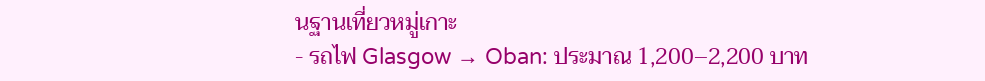นฐานเที่ยวหมู่เกาะ
- รถไฟ Glasgow → Oban: ประมาณ 1,200–2,200 บาท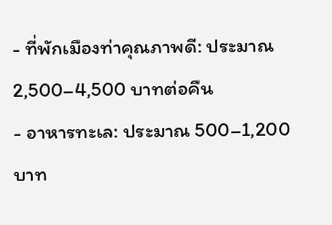- ที่พักเมืองท่าคุณภาพดี: ประมาณ 2,500–4,500 บาทต่อคืน
- อาหารทะเล: ประมาณ 500–1,200 บาท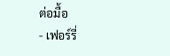ต่อมื้อ
- เฟอร์รี่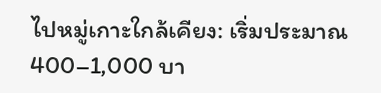ไปหมู่เกาะใกล้เคียง: เริ่มประมาณ 400–1,000 บา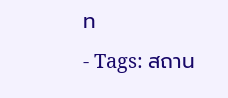ท
- Tags: สถาน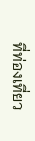ที่ท่องเที่ยว